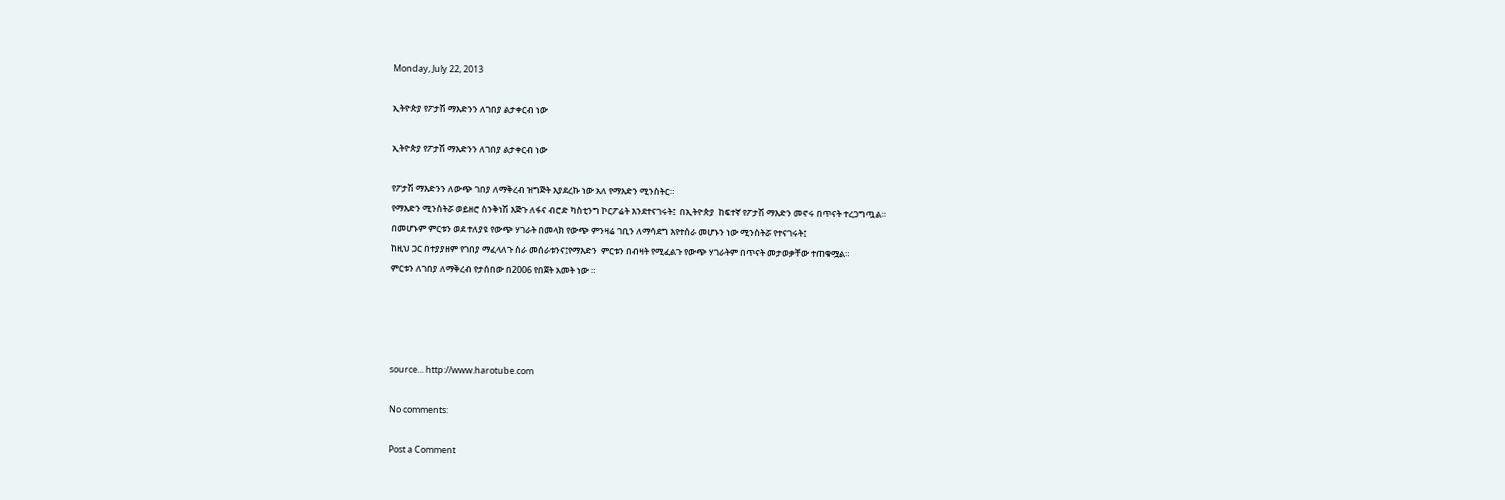Monday, July 22, 2013

ኢትዮጵያ የፖታሽ ማእድንን ለገበያ ልታቀርብ ነው

ኢትዮጵያ የፖታሽ ማእድንን ለገበያ ልታቀርብ ነው

የፖታሽ ማእድንን ለውጭ ገበያ ለማቅረብ ዝግጅት እያደረኩ ነው አለ የማእድን ሚንስትር።
የማእድን ሚንስትሯ ወይዘሮ ስንቅነሽ እጅጉ ለፋና ብሮድ ካስቲንግ ኮርፖሬት እንደተናገሩት፤  በኢትዮጵያ  ከፍተኛ የፖታሽ ማእድን መኖሩ በጥናት ተረጋግጧል።
በመሆኑም ምርቱን ወደ ተለያዩ የውጭ ሃገራት በመላክ የውጭ ምንዛሬ ገቢን ለማሳደግ እየተሰራ መሆኑን ነው ሚንስትሯ የተናገሩት፤
ከዚህ ጋር በተያያዘም የገበያ ማፈላለጉ ስራ መሰራቱንና፤የማእድን  ምርቱን በብዛት የሚፈልጉ የውጭ ሃገራትም በጥናት መታወቃቸው ተጠቁሟል።
ምርቱን ለገበያ ለማቅረብ የታሰበው በ2006 የበጀት አመት ነው ።




source... http://www.harotube.com

No comments:

Post a Comment